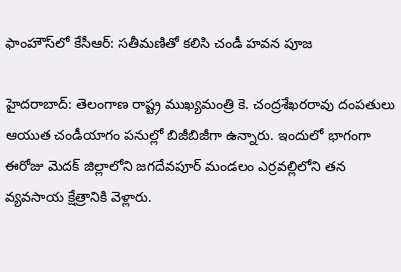ఫాంహౌస్‌లో కేసీఆర్: సతీమణితో కలిసి చండీ హవన పూజ

హైదరాబాద్: తెలంగాణ రాష్ట్ర ముఖ్యమంత్రి కె. చంద్రశేఖరరావు దంపతులు ఆయుత చండీయాగం పనుల్లో బిజీబిజీగా ఉన్నారు. ఇందులో భాగంగా ఈరోజు మెదక్ జిల్లాలోని జగదేవపూర్ మండలం ఎర్రవల్లిలోని తన వ్యవసాయ క్షేత్రానికి వెళ్లారు.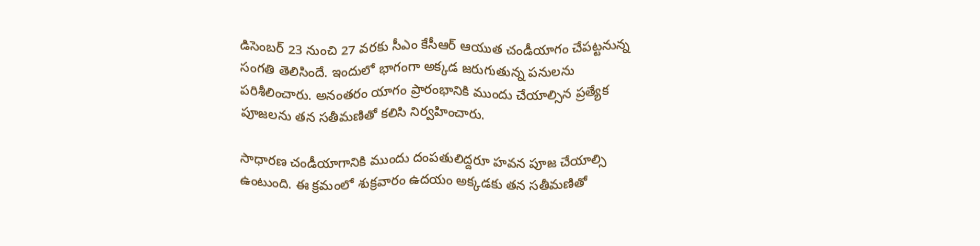డిసెంబర్ 23 నుంచి 27 వరకు సీఎం కేసీఆర్ ఆయుత చండీయాగం చేపట్టనున్న సంగతి తెలిసిందే. ఇందులో భాగంగా అక్కడ జరుగుతున్న పనులను పరిశీలించారు. అనంతరం యాగం ప్రారంభానికి ముందు చేయాల్సిన ప్రత్యేక పూజలను తన సతీమణితో కలిసి నిర్వహించారు.

సాధారణ చండీయాగానికి ముందు దంపతులిద్దరూ హవన పూజ చేయాల్సి ఉంటుంది. ఈ క్రమంలో శుక్రవారం ఉదయం అక్కడకు తన సతీమణితో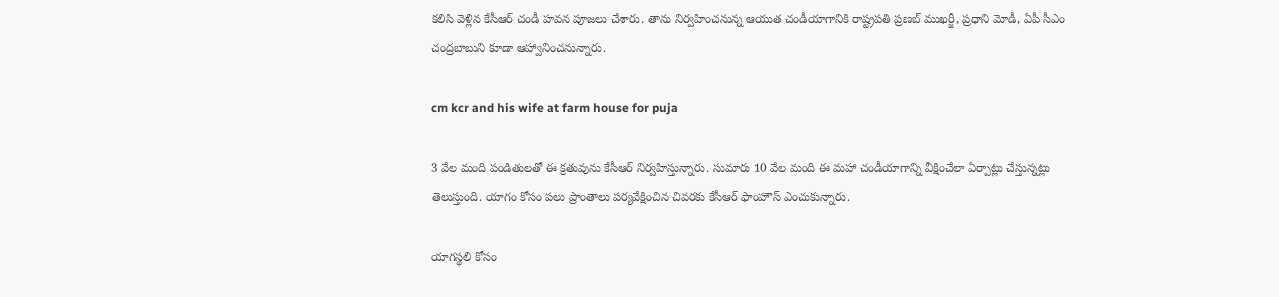కలిసి వెళ్లిన కేసీఆర్ చండీ హవన పూజలు చేశారు. తాను నిర్వహించనున్న ఆయుత చండీయాగానికి రాష్ట్రపతి ప్రణబ్ ముఖర్జీ, ప్రధాని మోడీ, ఏపీ సీఎం చంద్రబాబుని కూడా ఆహ్వానించనున్నారు.

cm kcr and his wife at farm house for puja

3 వేల మంది పండితులతో ఈ క్రతువును కేసీఆర్ నిర్వహిస్తున్నారు. సుమారు 10 వేల మంది ఈ మహా చండీయాగాన్ని వీక్షించేలా ఏర్పాట్లు చేస్తున్నట్లు తెలుస్తుంది. యాగం కోసం పలు ప్రాంతాలు పర్యవేక్షించిన చివరకు కేసీఆర్ ఫాంహౌస్ ఎంచుకున్నారు.

యాగస్థలి కోసం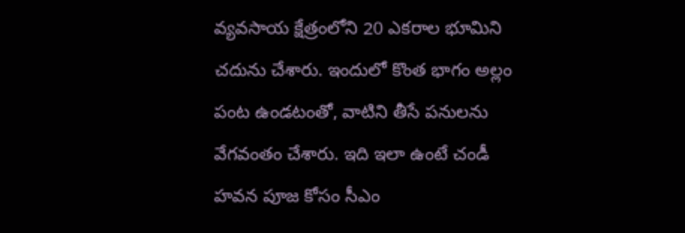వ్యవసాయ క్షేత్రంలోని 20 ఎకరాల భూమిని చదును చేశారు. ఇందులో కొంత భాగం అల్లం పంట ఉండటంతో, వాటిని తీసే పనులను వేగవంతం చేశారు. ఇది ఇలా ఉంటే చండీ హవన పూజ కోసం సీఎం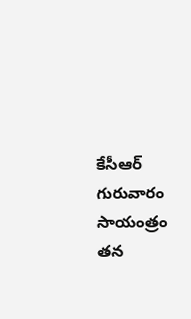కేసీఆర్‌ గురువారం సాయంత్రం తన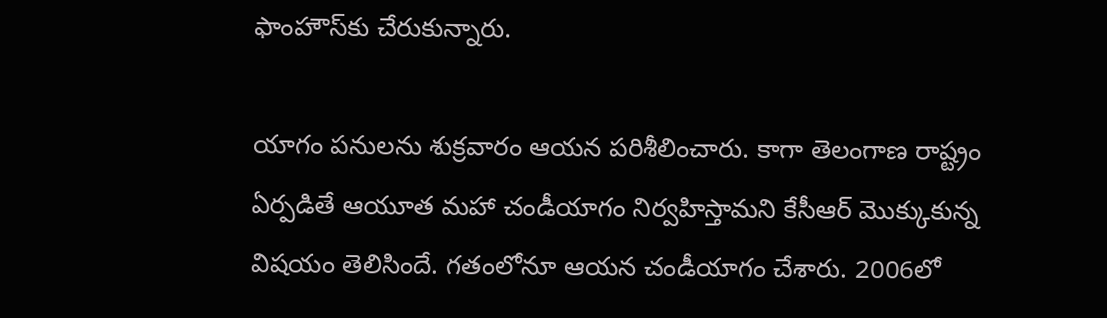ఫాంహౌస్‌కు చేరుకున్నారు.

యాగం పనులను శుక్రవారం ఆయన పరిశీలించారు. కాగా తెలంగాణ రాష్ట్రం ఏర్పడితే ఆయూత మహా చండీయాగం నిర్వహిస్తామని కేసీఆర్ మొక్కుకున్న విషయం తెలిసిందే. గతంలోనూ ఆయన చండీయాగం చేశారు. 2006లో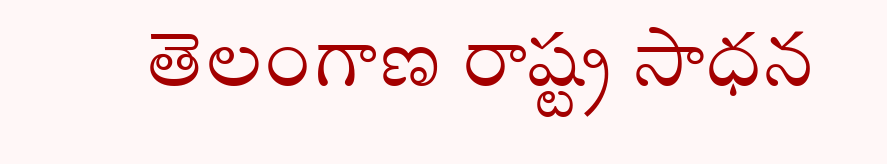తెలంగాణ రాష్ట్ర సాధన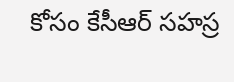కోసం కేసీఆర్ సహస్ర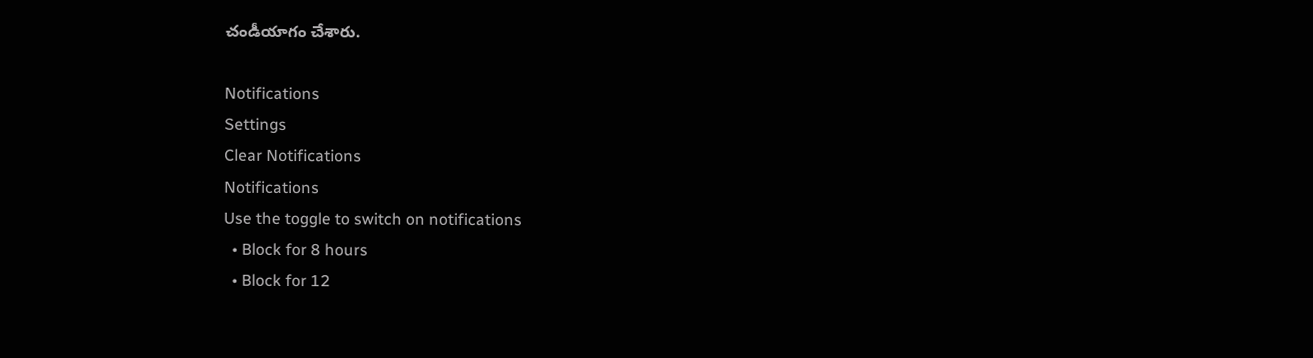చండీయాగం చేశారు.

Notifications
Settings
Clear Notifications
Notifications
Use the toggle to switch on notifications
  • Block for 8 hours
  • Block for 12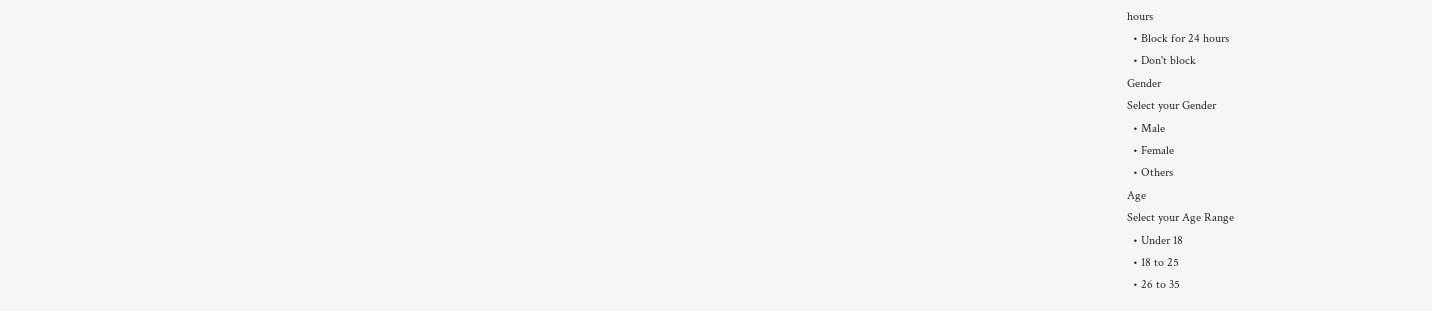hours
  • Block for 24 hours
  • Don't block
Gender
Select your Gender
  • Male
  • Female
  • Others
Age
Select your Age Range
  • Under 18
  • 18 to 25
  • 26 to 35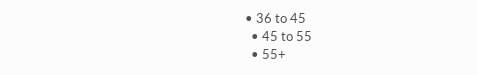• 36 to 45
  • 45 to 55
  • 55+